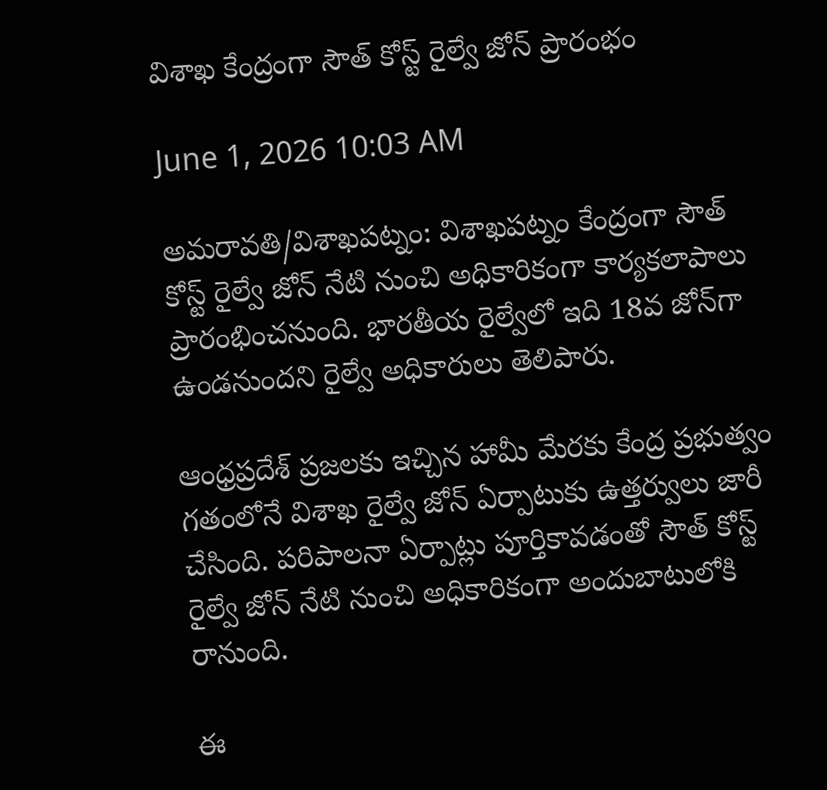విశాఖ కేంద్రంగా సౌత్ కోస్ట్ రైల్వే జోన్ ప్రారంభం

June 1, 2026 10:03 AM

అమరావతి/విశాఖపట్నం: విశాఖపట్నం కేంద్రంగా సౌత్ కోస్ట్ రైల్వే జోన్ నేటి నుంచి అధికారికంగా కార్యకలాపాలు ప్రారంభించనుంది. భారతీయ రైల్వేలో ఇది 18వ జోన్‌గా ఉండనుందని రైల్వే అధికారులు తెలిపారు.

ఆంధ్రప్రదేశ్ ప్రజలకు ఇచ్చిన హామీ మేరకు కేంద్ర ప్రభుత్వం గతంలోనే విశాఖ రైల్వే జోన్ ఏర్పాటుకు ఉత్తర్వులు జారీ చేసింది. పరిపాలనా ఏర్పాట్లు పూర్తికావడంతో సౌత్ కోస్ట్ రైల్వే జోన్ నేటి నుంచి అధికారికంగా అందుబాటులోకి రానుంది.

ఈ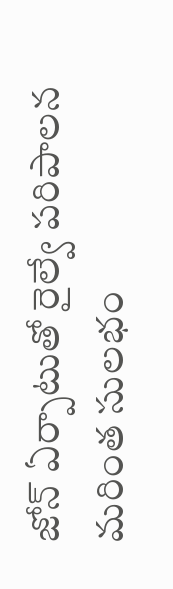జోన్ ఏర్పాటుతో రైల్వే పరిపాలన మరింత సులభం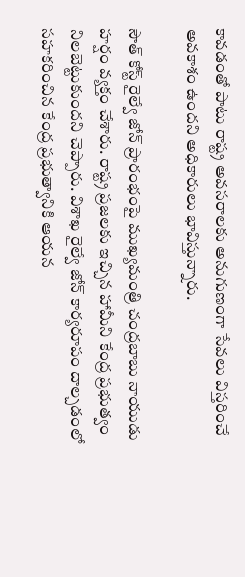కావడంతో పాటు రాష్ట్ర అవసరాలకు అనుగుణంగా సేవలు విస్తరించే అవకాశం ఉందని అధికారులు భావిస్తున్నారు.

సౌత్ కోస్ట్ రైల్వే జోన్ ప్రారంభంపై ముఖ్యమంత్రి చంద్రబాబు నాయుడు హర్షం వ్యక్తం చేశారు. రాష్ట్ర ప్రజలకు ఇచ్చిన హామీని కేంద్ర ప్రభుత్వం నిలబెట్టుకుందని చెప్పారు. విశాఖ రైల్వే జోన్ కార్యరూపం దాల్చడంలో సహకరించిన కేంద్ర ప్రభుత్వానికి ఆయన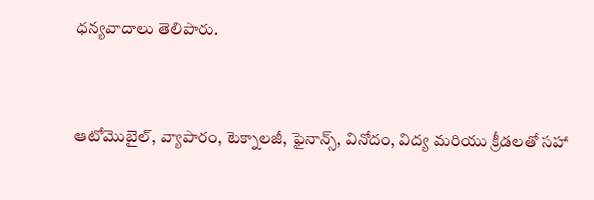ధన్యవాదాలు తెలిపారు.


ఆటోమొబైల్, వ్యాపారం, టెక్నాలజీ, ఫైనాన్స్, వినోదం, విద్య మరియు క్రీడలతో సహా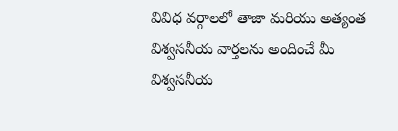వివిధ వర్గాలలో తాజా మరియు అత్యంత విశ్వసనీయ వార్తలను అందించే మీ విశ్వసనీయ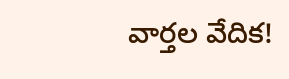వార్తల వేదిక!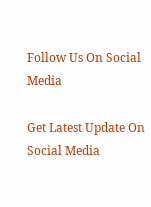Follow Us On Social Media

Get Latest Update On Social Media